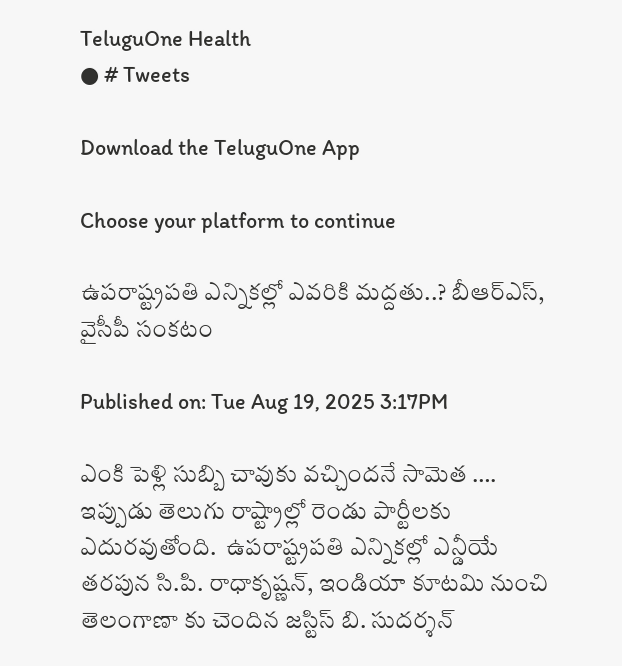TeluguOne Health
● # Tweets

Download the TeluguOne App

Choose your platform to continue

ఉపరాష్ట్రపతి ఎన్నికల్లో ఎవరికి మద్దతు..? బీఆర్ఎస్, వైసీపీ సంకటం

Published on: Tue Aug 19, 2025 3:17PM

ఎంకి పెళ్లి సుబ్బి చావుకు వచ్చిందనే సామెత …. ఇప్పుడు తెలుగు రాష్ట్రాల్లో రెండు పార్టీలకు ఎదురవుతోంది.  ఉపరాష్ట్రపతి ఎన్నికల్లో ఎన్డీయే తరపున సి.పి. రాధాకృష్ణన్, ఇండియా కూటమి నుంచి తెలంగాణా కు చెందిన జస్టిస్ బి. సుదర్శన్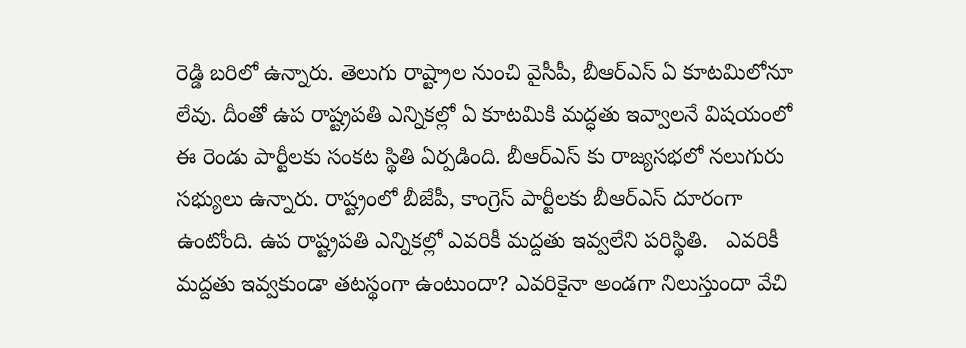రెడ్డి బరిలో ఉన్నారు. తెలుగు రాష్ట్రాల నుంచి వైసీపీ, బీఆర్ఎస్ ఏ కూటమిలోనూ లేవు. దీంతో ఉప రాష్ట్రపతి ఎన్నికల్లో ఏ కూటమికి మద్ధతు ఇవ్వాలనే విషయంలో ఈ రెండు పార్టీలకు సంకట స్థితి ఏర్పడింది. బీఆర్ఎస్ కు రాజ్యసభలో నలుగురు సభ్యులు ఉన్నారు. రాష్ట్రంలో బీజేపీ, కాంగ్రెస్ పార్టీలకు బీఆర్ఎస్ దూరంగా ఉంటోంది. ఉప రాష్ట్రపతి ఎన్నికల్లో ఎవరికీ మద్దతు ఇవ్వలేని పరిస్థితి.   ఎవరికీ మద్దతు ఇవ్వకుండా తటస్థంగా ఉంటుందా? ఎవరికైనా అండగా నిలుస్తుందా వేచి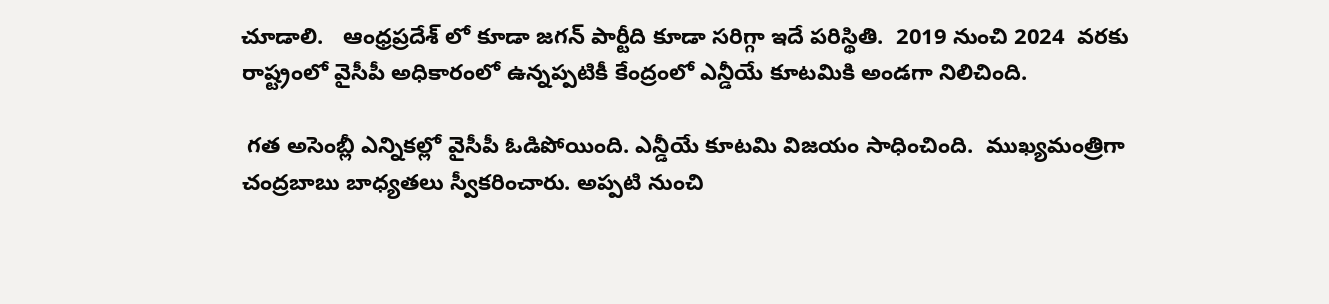చూడాలి.   ఆంధ్రప్రదేశ్ లో కూడా జగన్ పార్టీది కూడా సరిగ్గా ఇదే పరిస్థితి.  2019 నుంచి 2024  వరకు రాష్ట్రంలో వైసీపీ అధికారంలో ఉన్నప్పటికీ కేంద్రంలో ఎన్డీయే కూటమికి అండగా నిలిచింది.

 గత అసెంబ్లీ ఎన్నికల్లో వైసీపీ ఓడిపోయింది. ఎన్డీయే కూటమి విజయం సాధించింది.  ముఖ్యమంత్రిగా చంద్రబాబు బాధ్యతలు స్వీకరించారు. అప్పటి నుంచి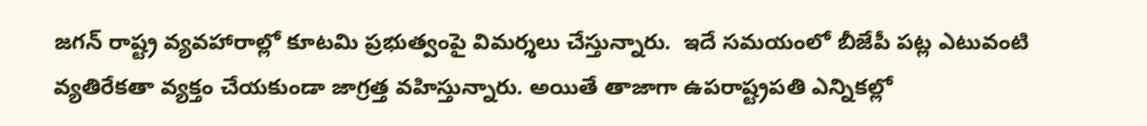జగన్ రాష్ట్ర వ్యవహారాల్లో కూటమి ప్రభుత్వంపై విమర్శలు చేస్తున్నారు.  ఇదే సమయంలో బీజేపీ పట్ల ఎటువంటి వ్యతిరేకతా వ్యక్తం చేయకుండా జాగ్రత్త వహిస్తున్నారు. అయితే తాజాగా ఉపరాష్ట్రపతి ఎన్నికల్లో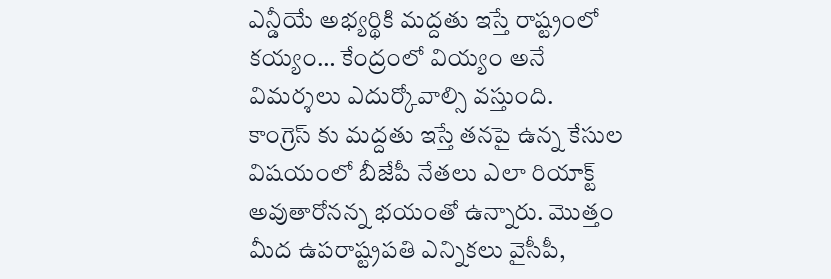ఎన్డీయే అభ్యర్థికి మద్దతు ఇస్తే రాష్ట్రంలో కయ్యం… కేంద్రంలో వియ్యం అనే విమర్శలు ఎదుర్కోవాల్సి వస్తుంది.  కాంగ్రెస్ కు మద్దతు ఇస్తే తనపై ఉన్న కేసుల విషయంలో బీజేపీ నేతలు ఎలా రియాక్ట్ అవుతారోనన్న భయంతో ఉన్నారు. మొత్తం మీద ఉపరాష్ట్రపతి ఎన్నికలు వైసీపీ,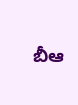బీఆ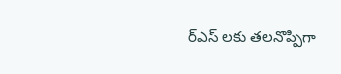ర్ఎస్ లకు తలనొప్పిగా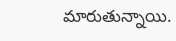మారుతున్నాయి.